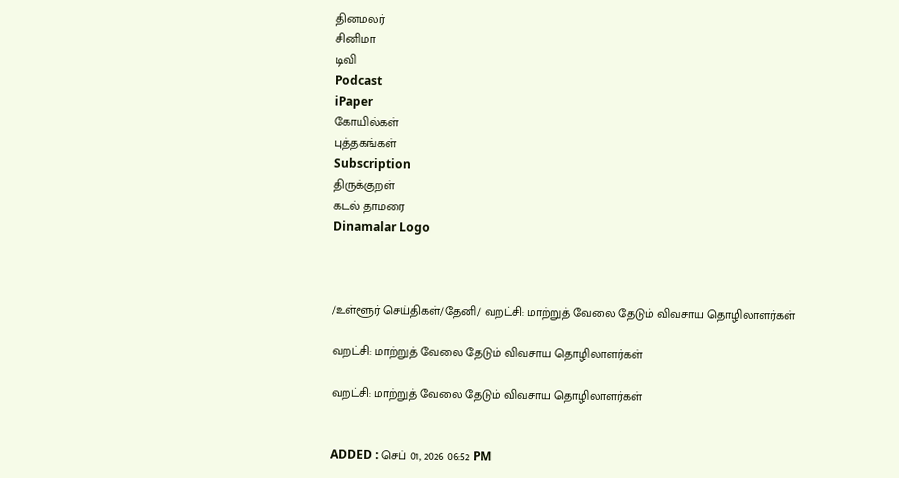தினமலர்
சினிமா
டிவி
Podcast
iPaper
கோயில்கள்
புத்தகங்கள்
Subscription
திருக்குறள்
கடல் தாமரை
Dinamalar Logo



/உள்ளூர் செய்திகள்/தேனி/ வறட்சி: மாற்றுத் வேலை தேடும் விவசாய தொழிலாளர்கள்

வறட்சி: மாற்றுத் வேலை தேடும் விவசாய தொழிலாளர்கள்

வறட்சி: மாற்றுத் வேலை தேடும் விவசாய தொழிலாளர்கள்


ADDED : செப் 01, 2026 06:52 PM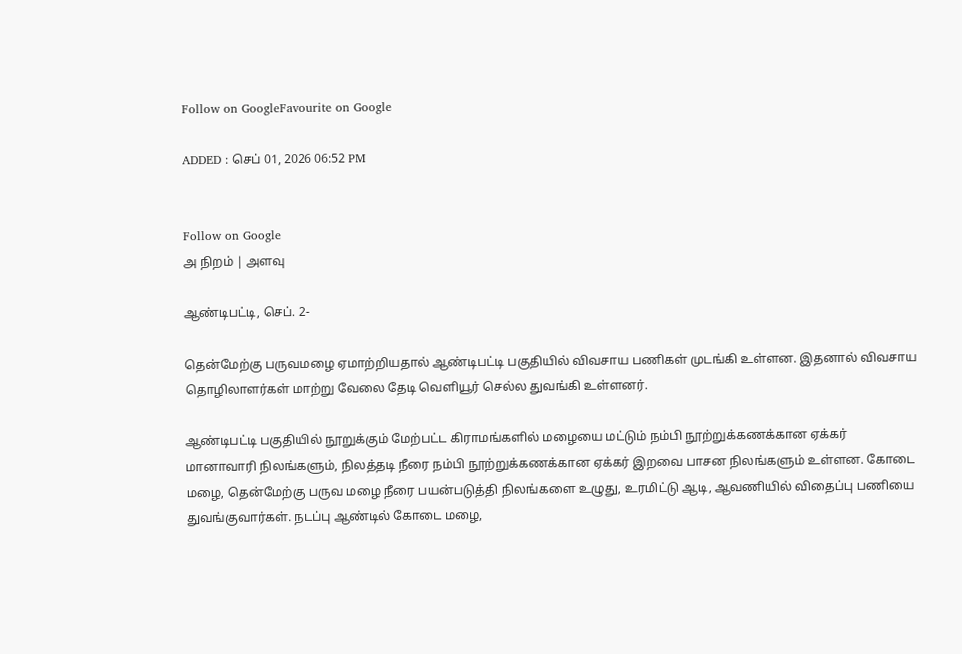Follow on GoogleFavourite on Google

ADDED : செப் 01, 2026 06:52 PM


Follow on Google
அ நிறம் | அளவு

ஆண்டிபட்டி, செப். 2-

தென்மேற்கு பருவமழை ஏமாற்றியதால் ஆண்டிபட்டி பகுதியில் விவசாய பணிகள் முடங்கி உள்ளன. இதனால் விவசாய தொழிலாளர்கள் மாற்று வேலை தேடி வெளியூர் செல்ல துவங்கி உள்ளனர்.

ஆண்டிபட்டி பகுதியில் நூறுக்கும் மேற்பட்ட கிராமங்களில் மழையை மட்டும் நம்பி நூற்றுக்கணக்கான ஏக்கர் மானாவாரி நிலங்களும், நிலத்தடி நீரை நம்பி நூற்றுக்கணக்கான ஏக்கர் இறவை பாசன நிலங்களும் உள்ளன. கோடை மழை, தென்மேற்கு பருவ மழை நீரை பயன்படுத்தி நிலங்களை உழுது, உரமிட்டு ஆடி, ஆவணியில் விதைப்பு பணியை துவங்குவார்கள். நடப்பு ஆண்டில் கோடை மழை,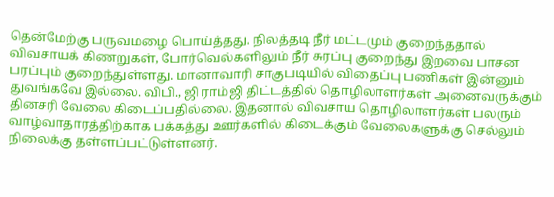தென்மேற்கு பருவமழை பொய்த்தது. நிலத்தடி நீர் மட்டமும் குறைந்ததால் விவசாயக் கிணறுகள், போர்வெல்களிலும் நீர் சுரப்பு குறைந்து இறவை பாசன பரப்பும் குறைந்துள்ளது. மானாவாரி சாகுபடியில் விதைப்பு பணிகள் இன்னும் துவங்கவே இல்லை. விபி., ஜி ராம்ஜி திட்டத்தில் தொழிலாளர்கள் அனைவருக்கும் தினசரி வேலை கிடைப்பதில்லை. இதனால் விவசாய தொழிலாளர்கள் பலரும் வாழ்வாதாரத்திற்காக பக்கத்து ஊர்களில் கிடைக்கும் வேலைகளுக்கு செல்லும் நிலைக்கு தள்ளப்பட்டுள்ளனர்.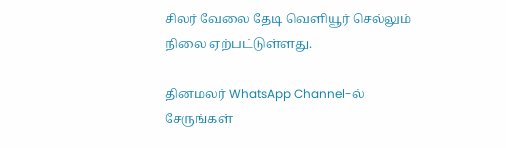சிலர் வேலை தேடி வெளியூர் செல்லும் நிலை ஏற்பட்டுள்ளது.

தினமலர் WhatsApp Channel-ல் சேருங்கள்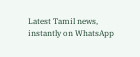Latest Tamil news, instantly on WhatsApp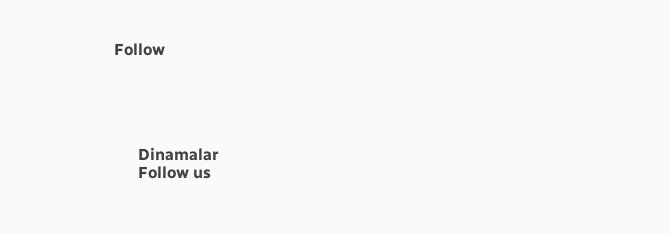Follow





      Dinamalar
      Follow us